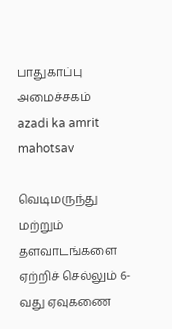பாதுகாப்பு அமைச்சகம்
azadi ka amrit mahotsav

வெடிமருந்து மற்றும் தளவாடங்களை ஏற்றிச் செல்லும் 6-வது ஏவுகணை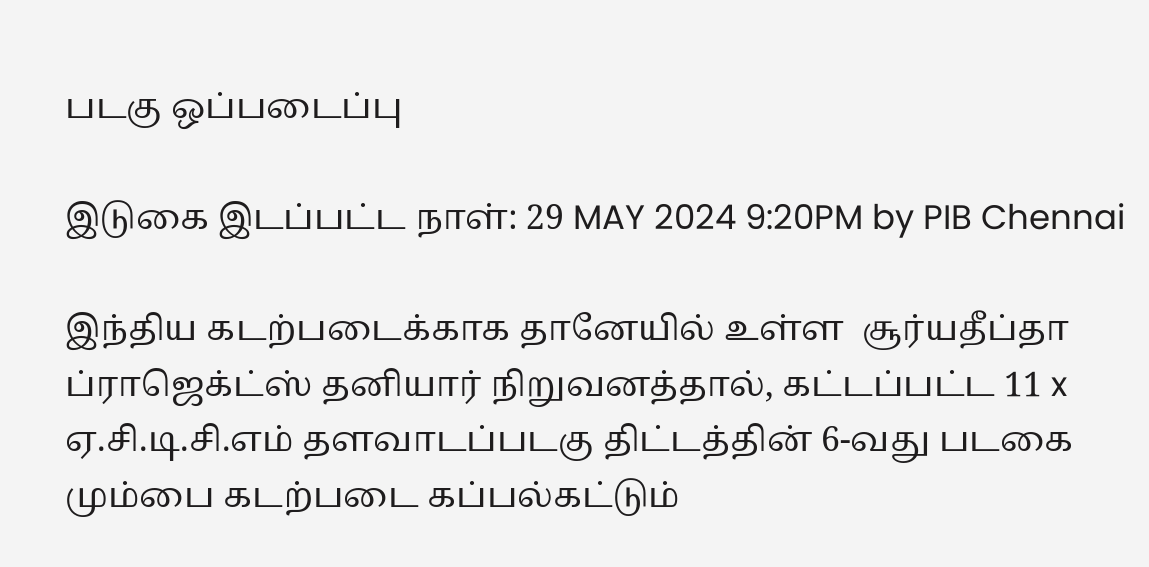படகு ஒப்படைப்பு

இடுகை இடப்பட்ட நாள்: 29 MAY 2024 9:20PM by PIB Chennai

இந்திய கடற்படைக்காக தானேயில் உள்ள  சூர்யதீப்தா ப்ராஜெக்ட்ஸ் தனியார் நிறுவனத்தால், கட்டப்பட்ட 11 x ஏ.சி.டி.சி.எம் தளவாடப்படகு திட்டத்தின் 6-வது படகை மும்பை கடற்படை கப்பல்கட்டும்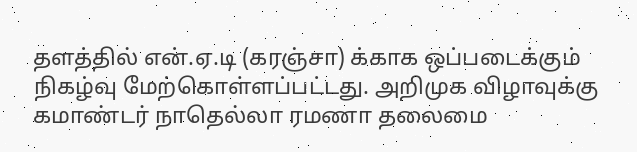தளத்தில் என்.ஏ.டி (கரஞ்சா) க்காக ஒப்படைக்கும் நிகழ்வு மேற்கொள்ளப்பட்டது. அறிமுக விழாவுக்கு கமாண்டர் நாதெல்லா ரமணா தலைமை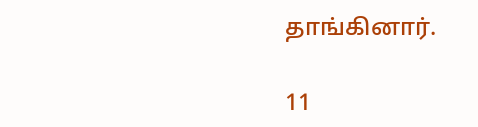தாங்கினார்.

11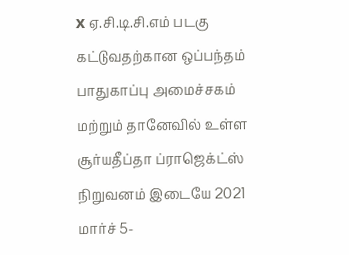x ஏ.சி.டி.சி.எம் படகு கட்டுவதற்கான ஒப்பந்தம் பாதுகாப்பு அமைச்சகம் மற்றும் தானேவில் உள்ள சூர்யதீப்தா ப்ராஜெக்ட்ஸ் நிறுவனம் இடையே 2021 மார்ச் 5-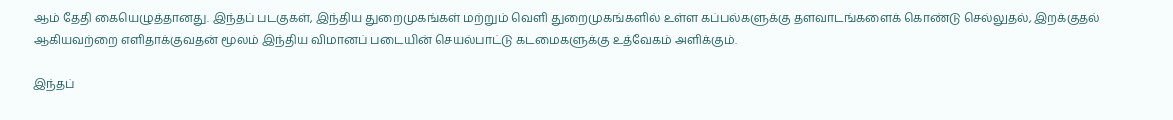ஆம் தேதி கையெழுத்தானது. இந்தப் படகுகள், இந்திய துறைமுகங்கள் மற்றும் வெளி துறைமுகங்களில் உள்ள கப்பல்களுக்கு தளவாடங்களைக் கொண்டு செல்லுதல், இறக்குதல் ஆகியவற்றை எளிதாக்குவதன் மூலம் இந்திய விமானப் படையின் செயல்பாட்டு கடமைகளுக்கு உத்வேகம் அளிக்கும்.

இந்தப்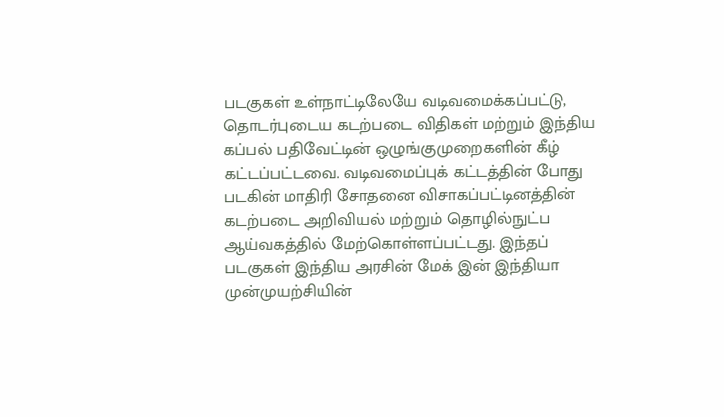படகுகள் உள்நாட்டிலேயே வடிவமைக்கப்பட்டு, தொடர்புடைய கடற்படை விதிகள் மற்றும் இந்திய கப்பல் பதிவேட்டின் ஒழுங்குமுறைகளின் கீழ் கட்டப்பட்டவை. வடிவமைப்புக் கட்டத்தின் போது படகின் மாதிரி சோதனை விசாகப்பட்டினத்தின் கடற்படை அறிவியல் மற்றும் தொழில்நுட்ப ஆய்வகத்தில் மேற்கொள்ளப்பட்டது. இந்தப் படகுகள் இந்திய அரசின் மேக் இன் இந்தியா முன்முயற்சியின்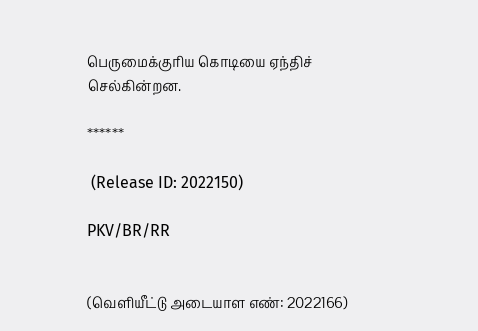பெருமைக்குரிய கொடியை ஏந்திச் செல்கின்றன.

******

 (Release ID: 2022150)

PKV/BR/RR


(வெளியீட்டு அடையாள எண்: 2022166)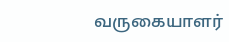வருகையாளர்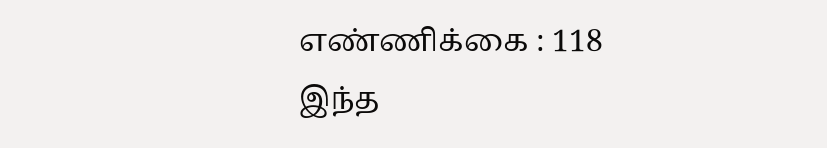எண்ணிக்கை : 118
இந்த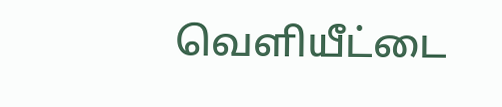வெளியீட்டை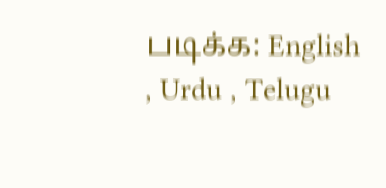படிக்க: English , Urdu , Telugu